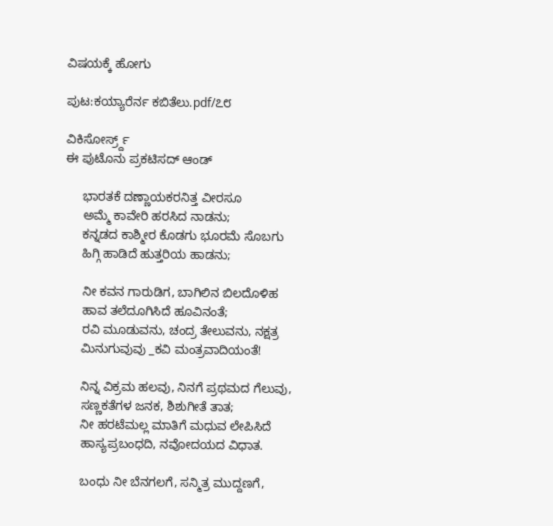ವಿಷಯಕ್ಕೆ ಹೋಗು

ಪುಟ:ಕಯ್ಯಾರೆರ್ನ ಕಬಿತೆಲು.pdf/೭೮

ವಿಕಿಸೋರ್ಸ್ರ್ದ್
ಈ ಪುಟೊನು ಪ್ರಕಟಿಸದ್ ಆಂಡ್

     ಭಾರತಕೆ ದಣ್ಣಾಯಕರನಿತ್ತ ವೀರಸೂ
     ಅಮ್ಮೆ ಕಾವೇರಿ ಹರಸಿದ ನಾಡನು;
     ಕನ್ನಡದ ಕಾಶ್ಮೀರ ಕೊಡಗು ಭೂರಮೆ ಸೊಬಗು
     ಹಿಗ್ಗಿ ಹಾಡಿದೆ ಹುತ್ತರಿಯ ಹಾಡನು;

     ನೀ ಕವನ ಗಾರುಡಿಗ, ಬಾಗಿಲಿನ ಬಿಲದೊಳಿಹ
     ಹಾವ ತಲೆದೂಗಿಸಿದೆ ಹೂವಿನಂತೆ;
     ರವಿ ಮೂಡುವನು, ಚಂದ್ರ ತೇಲುವನು, ನಕ್ಷತ್ರ
     ಮಿನುಗುವುವು _ಕವಿ ಮಂತ್ರವಾದಿಯಂತೆ!

     ನಿನ್ನ ವಿಕ್ರಮ ಹಲವು, ನಿನಗೆ ಪ್ರಥಮದ ಗೆಲುವು,
     ಸಣ್ಣಕತೆಗಳ ಜನಕ, ಶಿಶುಗೀತೆ ತಾತ;
     ನೀ ಹರಟೆಮಲ್ಲ ಮಾತಿಗೆ ಮಧುವ ಲೇಪಿಸಿದೆ
     ಹಾಸ್ಯಪ್ರಬಂಧದಿ, ನವೋದಯದ ವಿಧಾತ.

     ಬಂಧು ನೀ ಬೆನಗಲಗೆ, ಸನ್ಮಿತ್ರ ಮುದ್ದಣಗೆ,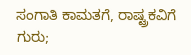ಸಂಗಾತಿ ಕಾಮತಗೆ, ರಾಷ್ಟ್ರಕವಿಗೆ ಗುರು;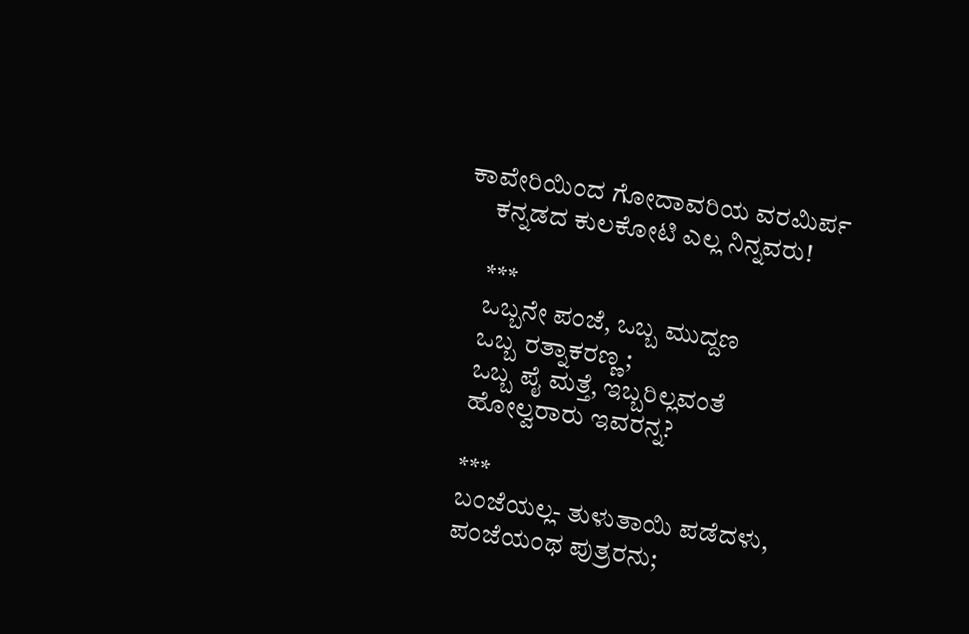ಕಾವೇರಿಯಿಂದ ಗೋದಾವರಿಯ ವರಮಿರ್ಪ
     ಕನ್ನಡದ ಕುಲಕೋಟಿ ಎಲ್ಲ ನಿನ್ನವರು!

     ***
     ಒಬ್ಬನೇ ಪಂಜೆ, ಒಬ್ಬ ಮುದ್ದಣ
     ಒಬ್ಬ ರತ್ನಾಕರಣ್ಣ;
     ಒಬ್ಬ ಪೈ ಮತ್ತೆ, ಇಬ್ಬರಿಲ್ಲವಂತೆ
     ಹೋಲ್ವರಾರು ಇವರನ್ನ?

     ***
     ಬಂಜೆಯಲ್ಲ- ತುಳುತಾಯಿ ಪಡೆದಳು,
     ಪಂಜೆಯಂಥ ಪುತ್ರರನು;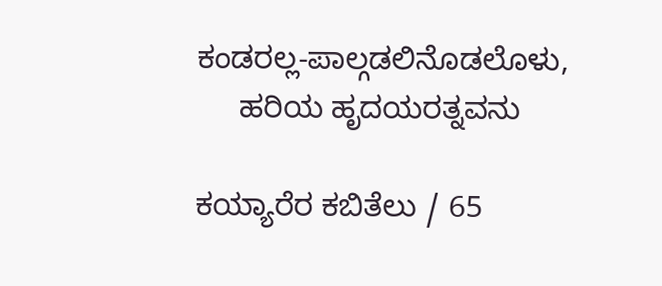ಕಂಡರಲ್ಲ-ಪಾಲ್ಗಡಲಿನೊಡಲೊಳು,
     ಹರಿಯ ಹೃದಯರತ್ನವನು

ಕಯ್ಯಾರೆರ ಕಬಿತೆಲು / 65